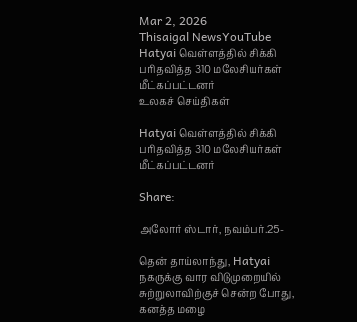Mar 2, 2026
Thisaigal NewsYouTube
Hatyai வெள்ளத்தில் சிக்கி பரிதவித்த 310 மலேசியர்கள் மீட்கப்பட்டனர்
உலகச் செய்திகள்

Hatyai வெள்ளத்தில் சிக்கி பரிதவித்த 310 மலேசியர்கள் மீட்கப்பட்டனர்

Share:

அலோர் ஸ்டார், நவம்பர்.25-

தென் தாய்லாந்து, Hatyai நகருக்கு வார விடுமுறையில் சுற்றுலாவிற்குச் சென்ற போது, கனத்த மழை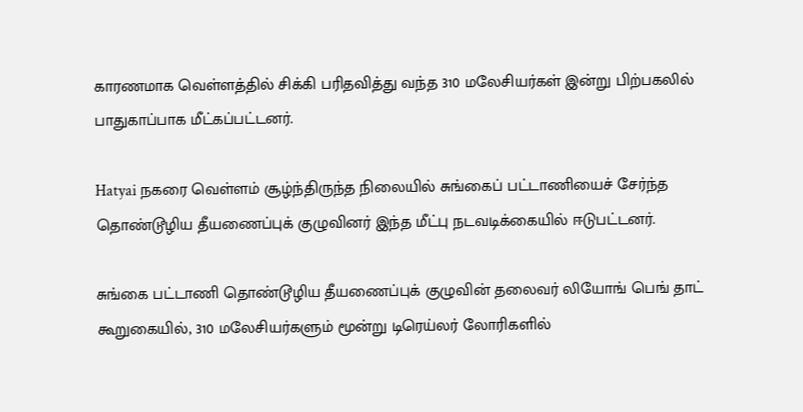காரணமாக வெள்ளத்தில் சிக்கி பரிதவித்து வந்த 310 மலேசியர்கள் இன்று பிற்பகலில் பாதுகாப்பாக மீட்கப்பட்டனர்.

Hatyai நகரை வெள்ளம் சூழ்ந்திருந்த நிலையில் சுங்கைப் பட்டாணியைச் சேர்ந்த தொண்டூழிய தீயணைப்புக் குழுவினர் இந்த மீட்பு நடவடிக்கையில் ஈடுபட்டனர்.

சுங்கை பட்டாணி தொண்டூழிய தீயணைப்புக் குழுவின் தலைவர் லியோங் பெங் தாட் கூறுகையில், 310 மலேசியர்களும் மூன்று டிரெய்லர் லோரிகளில்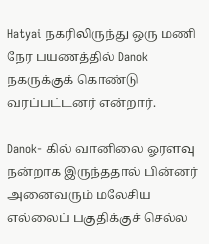Hatyai நகரிலிருந்து ஒரு மணி நேர பயணத்தில் Danok நகருக்குக் கொண்டு வரப்பட்டனர் என்றார்.

Danok- கில் வானிலை ஓரளவு நன்றாக இருந்ததால் பின்னர் அனைவரும் மலேசிய எல்லைப் பகுதிக்குச் செல்ல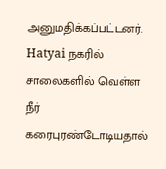அனுமதிக்கப்பட்டனர். Hatyai நகரில் சாலைகளில் வெள்ள நீர் கரைபுரண்டோடியதால்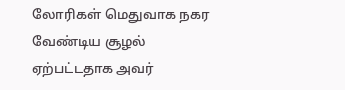லோரிகள் மெதுவாக நகர வேண்டிய சூழல் ஏற்பட்டதாக அவர்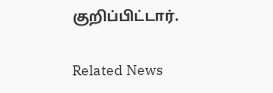குறிப்பிட்டார்.

Related News